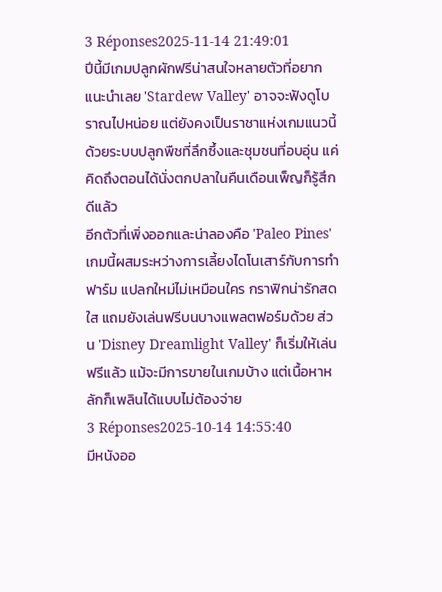3 Réponses2025-11-14 21:49:01
ปีนี้มีเกมปลูกผักฟรีน่าสนใจหลายตัวที่อยากแนะนำเลย 'Stardew Valley' อาจจะฟังดูโบราณไปหน่อย แต่ยังคงเป็นราชาแห่งเกมแนวนี้ด้วยระบบปลูกพืชที่ลึกซึ้งและชุมชนที่อบอุ่น แค่คิดถึงตอนได้นั่งตกปลาในคืนเดือนเพ็ญก็รู้สึกดีแล้ว
อีกตัวที่เพิ่งออกและน่าลองคือ 'Paleo Pines' เกมนี้ผสมระหว่างการเลี้ยงไดโนเสาร์กับการทำฟาร์ม แปลกใหม่ไม่เหมือนใคร กราฟิกน่ารักสดใส แถมยังเล่นฟรีบนบางแพลตฟอร์มด้วย ส่วน 'Disney Dreamlight Valley' ก็เริ่มให้เล่นฟรีแล้ว แม้จะมีการขายในเกมบ้าง แต่เนื้อหาหลักก็เพลินได้แบบไม่ต้องจ่าย
3 Réponses2025-10-14 14:55:40
มีหนังออ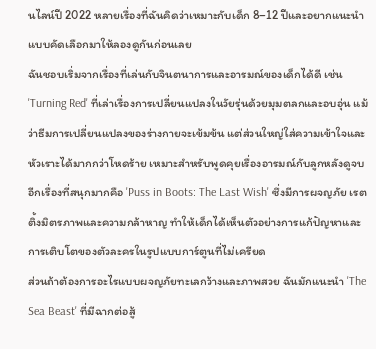นไลน์ปี 2022 หลายเรื่องที่ฉันคิดว่าเหมาะกับเด็ก 8–12 ปีและอยากแนะนำแบบคัดเลือกมาให้ลองดูกันก่อนเลย
ฉันชอบเริ่มจากเรื่องที่เล่นกับจินตนาการและอารมณ์ของเด็กได้ดี เช่น 'Turning Red' ที่เล่าเรื่องการเปลี่ยนแปลงในวัยรุ่นด้วยมุมตลกและอบอุ่น แม้ว่าธีมการเปลี่ยนแปลงของร่างกายจะเข้มข้น แต่ส่วนใหญ่ใส่ความเข้าใจและหัวเราะได้มากกว่าโหดร้าย เหมาะสำหรับพูดคุยเรื่องอารมณ์กับลูกหลังดูจบ อีกเรื่องที่สนุกมากคือ 'Puss in Boots: The Last Wish' ซึ่งมีการผจญภัย เรตติ้งมิตรภาพและความกล้าหาญ ทำให้เด็กได้เห็นตัวอย่างการแก้ปัญหาและการเติบโตของตัวละครในรูปแบบการ์ตูนที่ไม่เครียด
ส่วนถ้าต้องการอะไรแบบผจญภัยทะเลกว้างและภาพสวย ฉันมักแนะนำ 'The Sea Beast' ที่มีฉากต่อสู้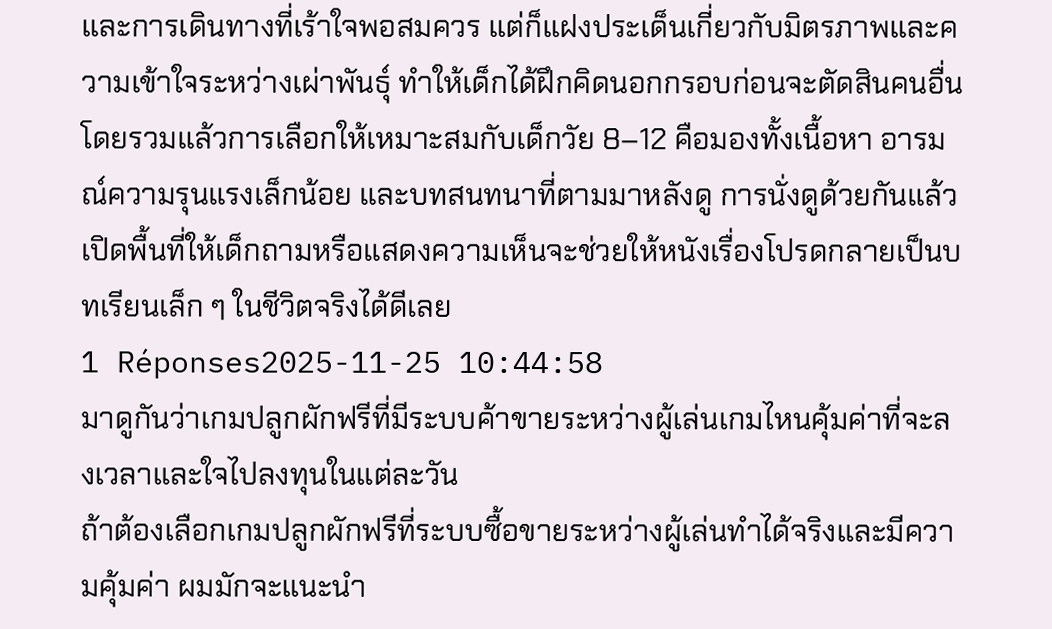และการเดินทางที่เร้าใจพอสมควร แต่ก็แฝงประเด็นเกี่ยวกับมิตรภาพและความเข้าใจระหว่างเผ่าพันธุ์ ทำให้เด็กได้ฝึกคิดนอกกรอบก่อนจะตัดสินคนอื่น โดยรวมแล้วการเลือกให้เหมาะสมกับเด็กวัย 8–12 คือมองทั้งเนื้อหา อารมณ์ความรุนแรงเล็กน้อย และบทสนทนาที่ตามมาหลังดู การนั่งดูด้วยกันแล้วเปิดพื้นที่ให้เด็กถามหรือแสดงความเห็นจะช่วยให้หนังเรื่องโปรดกลายเป็นบทเรียนเล็ก ๆ ในชีวิตจริงได้ดีเลย
1 Réponses2025-11-25 10:44:58
มาดูกันว่าเกมปลูกผักฟรีที่มีระบบค้าขายระหว่างผู้เล่นเกมไหนคุ้มค่าที่จะลงเวลาและใจไปลงทุนในแต่ละวัน
ถ้าต้องเลือกเกมปลูกผักฟรีที่ระบบซื้อขายระหว่างผู้เล่นทำได้จริงและมีความคุ้มค่า ผมมักจะแนะนำ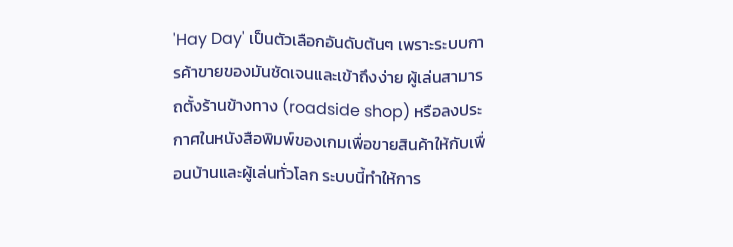'Hay Day' เป็นตัวเลือกอันดับต้นๆ เพราะระบบการค้าขายของมันชัดเจนและเข้าถึงง่าย ผู้เล่นสามารถตั้งร้านข้างทาง (roadside shop) หรือลงประกาศในหนังสือพิมพ์ของเกมเพื่อขายสินค้าให้กับเพื่อนบ้านและผู้เล่นทั่วโลก ระบบนี้ทำให้การ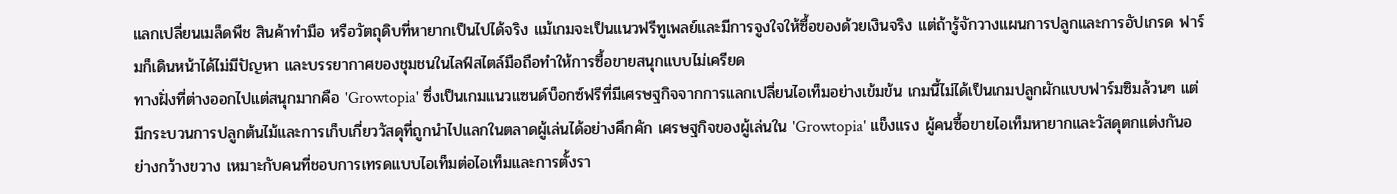แลกเปลี่ยนเมล็ดพืช สินค้าทำมือ หรือวัตถุดิบที่หายากเป็นไปได้จริง แม้เกมจะเป็นแนวฟรีทูเพลย์และมีการจูงใจให้ซื้อของด้วยเงินจริง แต่ถ้ารู้จักวางแผนการปลูกและการอัปเกรด ฟาร์มก็เดินหน้าได้ไม่มีปัญหา และบรรยากาศของชุมชนในไลฟ์สไตล์มือถือทำให้การซื้อขายสนุกแบบไม่เครียด
ทางฝั่งที่ต่างออกไปแต่สนุกมากคือ 'Growtopia' ซึ่งเป็นเกมแนวแซนด์บ็อกซ์ฟรีที่มีเศรษฐกิจจากการแลกเปลี่ยนไอเท็มอย่างเข้มข้น เกมนี้ไม่ได้เป็นเกมปลูกผักแบบฟาร์มซิมล้วนๆ แต่มีกระบวนการปลูกต้นไม้และการเก็บเกี่ยววัสดุที่ถูกนำไปแลกในตลาดผู้เล่นได้อย่างคึกคัก เศรษฐกิจของผู้เล่นใน 'Growtopia' แข็งแรง ผู้คนซื้อขายไอเท็มหายากและวัสดุตกแต่งกันอย่างกว้างขวาง เหมาะกับคนที่ชอบการเทรดแบบไอเท็มต่อไอเท็มและการตั้งรา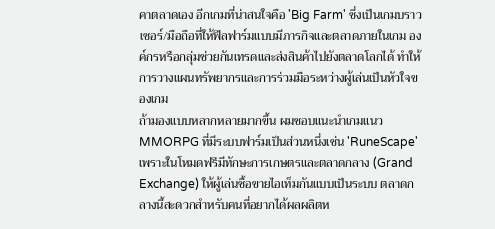คาตลาดเอง อีกเกมที่น่าสนใจคือ 'Big Farm' ซึ่งเป็นเกมบราวเซอร์/มือถือที่ให้ฟีลฟาร์มแบบมีภารกิจและตลาดภายในเกม องค์กรหรือกลุ่มช่วยกันเทรดและส่งสินค้าไปยังตลาดโลกได้ ทำให้การวางแผนทรัพยากรและการร่วมมือระหว่างผู้เล่นเป็นหัวใจของเกม
ถ้ามองแบบหลากหลายมากขึ้น ผมชอบแนะนำเกมแนว MMORPG ที่มีระบบฟาร์มเป็นส่วนหนึ่งเช่น 'RuneScape' เพราะในโหมดฟรีมีทักษะการเกษตรและตลาดกลาง (Grand Exchange) ให้ผู้เล่นซื้อขายไอเท็มกันแบบเป็นระบบ ตลาดกลางนี้สะดวกสำหรับคนที่อยากได้ผลผลิตห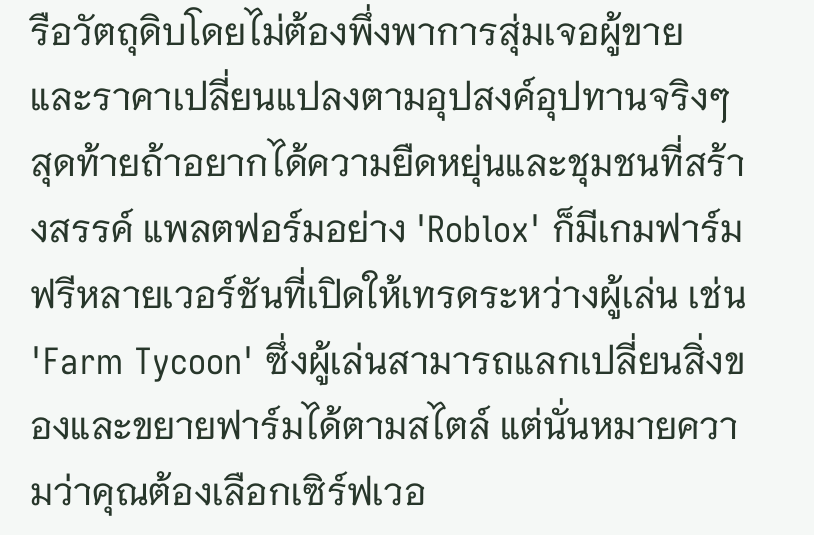รือวัตถุดิบโดยไม่ต้องพึ่งพาการสุ่มเจอผู้ขาย และราคาเปลี่ยนแปลงตามอุปสงค์อุปทานจริงๆ สุดท้ายถ้าอยากได้ความยืดหยุ่นและชุมชนที่สร้างสรรค์ แพลตฟอร์มอย่าง 'Roblox' ก็มีเกมฟาร์มฟรีหลายเวอร์ชันที่เปิดให้เทรดระหว่างผู้เล่น เช่น 'Farm Tycoon' ซึ่งผู้เล่นสามารถแลกเปลี่ยนสิ่งของและขยายฟาร์มได้ตามสไตล์ แต่นั่นหมายความว่าคุณต้องเลือกเซิร์ฟเวอ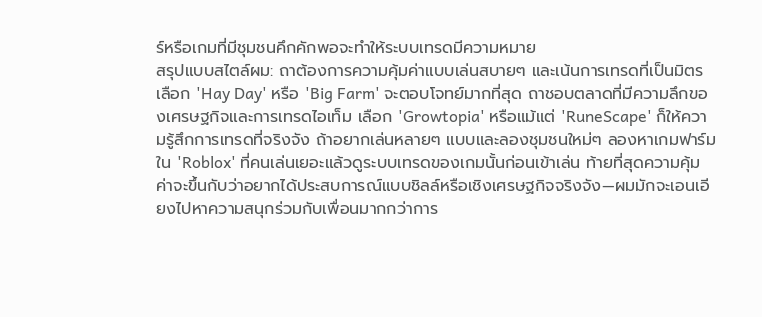ร์หรือเกมที่มีชุมชนคึกคักพอจะทำให้ระบบเทรดมีความหมาย
สรุปแบบสไตล์ผม: ถาต้องการความคุ้มค่าแบบเล่นสบายๆ และเน้นการเทรดที่เป็นมิตร เลือก 'Hay Day' หรือ 'Big Farm' จะตอบโจทย์มากที่สุด ถาชอบตลาดที่มีความลึกของเศรษฐกิจและการเทรดไอเท็ม เลือก 'Growtopia' หรือแม้แต่ 'RuneScape' ก็ให้ความรู้สึกการเทรดที่จริงจัง ถ้าอยากเล่นหลายๆ แบบและลองชุมชนใหม่ๆ ลองหาเกมฟาร์มใน 'Roblox' ที่คนเล่นเยอะแล้วดูระบบเทรดของเกมนั้นก่อนเข้าเล่น ท้ายที่สุดความคุ้มค่าจะขึ้นกับว่าอยากได้ประสบการณ์แบบชิลล์หรือเชิงเศรษฐกิจจริงจัง—ผมมักจะเอนเอียงไปหาความสนุกร่วมกับเพื่อนมากกว่าการ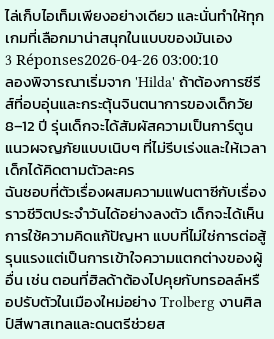ไล่เก็บไอเท็มเพียงอย่างเดียว และนั่นทำให้ทุกเกมที่เลือกมาน่าสนุกในแบบของมันเอง
3 Réponses2026-04-26 03:00:10
ลองพิจารณาเริ่มจาก 'Hilda' ถ้าต้องการซีรีส์ที่อบอุ่นและกระตุ้นจินตนาการของเด็กวัย 8–12 ปี รุ่นเด็กจะได้สัมผัสความเป็นการ์ตูนแนวผจญภัยแบบเนิบๆ ที่ไม่รีบเร่งและให้เวลาเด็กได้คิดตามตัวละคร
ฉันชอบที่ตัวเรื่องผสมความแฟนตาซีกับเรื่องราวชีวิตประจำวันได้อย่างลงตัว เด็กจะได้เห็นการใช้ความคิดแก้ปัญหา แบบที่ไม่ใช่การต่อสู้รุนแรงแต่เป็นการเข้าใจความแตกต่างของผู้อื่น เช่น ตอนที่ฮิลด้าต้องไปคุยกับทรอลล์หรือปรับตัวในเมืองใหม่อย่าง Trolberg งานศิลป์สีพาสเทลและดนตรีช่วยส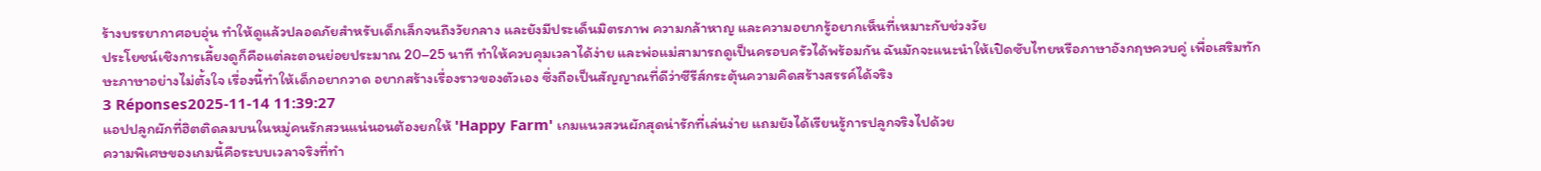ร้างบรรยากาศอบอุ่น ทำให้ดูแล้วปลอดภัยสำหรับเด็กเล็กจนถึงวัยกลาง และยังมีประเด็นมิตรภาพ ความกล้าหาญ และความอยากรู้อยากเห็นที่เหมาะกับช่วงวัย
ประโยชน์เชิงการเลี้ยงดูก็คือแต่ละตอนย่อยประมาณ 20–25 นาที ทำให้ควบคุมเวลาได้ง่าย และพ่อแม่สามารถดูเป็นครอบครัวได้พร้อมกัน ฉันมักจะแนะนำให้เปิดซับไทยหรือภาษาอังกฤษควบคู่ เพื่อเสริมทักษะภาษาอย่างไม่ตั้งใจ เรื่องนี้ทำให้เด็กอยากวาด อยากสร้างเรื่องราวของตัวเอง ซึ่งถือเป็นสัญญาณที่ดีว่าซีรีส์กระตุ้นความคิดสร้างสรรค์ได้จริง
3 Réponses2025-11-14 11:39:27
แอปปลูกผักที่ฮิตติดลมบนในหมู่คนรักสวนแน่นอนต้องยกให้ 'Happy Farm' เกมแนวสวนผักสุดน่ารักที่เล่นง่าย แถมยังได้เรียนรู้การปลูกจริงไปด้วย
ความพิเศษของเกมนี้คือระบบเวลาจริงที่ทำ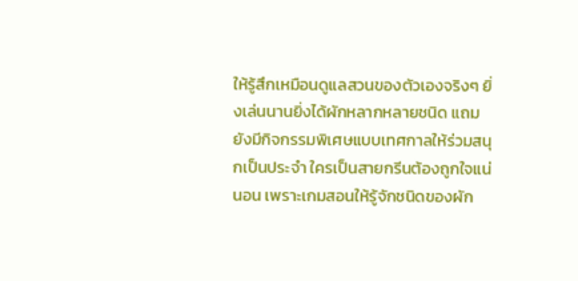ให้รู้สึกเหมือนดูแลสวนของตัวเองจริงๆ ยิ่งเล่นนานยิ่งได้ผักหลากหลายชนิด แถมยังมีกิจกรรมพิเศษแบบเทศกาลให้ร่วมสนุกเป็นประจำ ใครเป็นสายกรีนต้องถูกใจแน่นอน เพราะเกมสอนให้รู้จักชนิดของผัก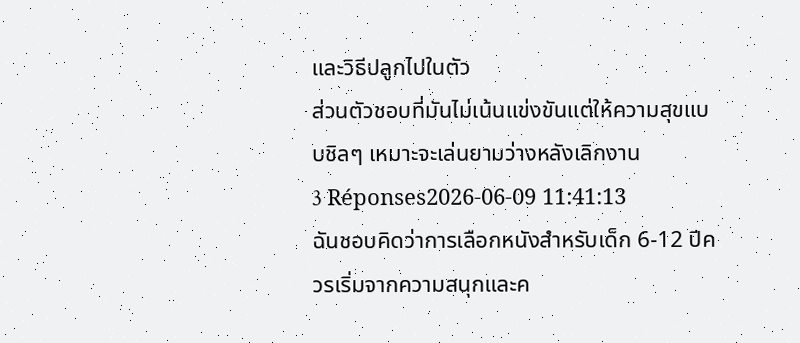และวิธีปลูกไปในตัว
ส่วนตัวชอบที่มันไม่เน้นแข่งขันแต่ให้ความสุขแบบชิลๆ เหมาะจะเล่นยามว่างหลังเลิกงาน
3 Réponses2026-06-09 11:41:13
ฉันชอบคิดว่าการเลือกหนังสำหรับเด็ก 6-12 ปีควรเริ่มจากความสนุกและค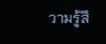วามรู้สึ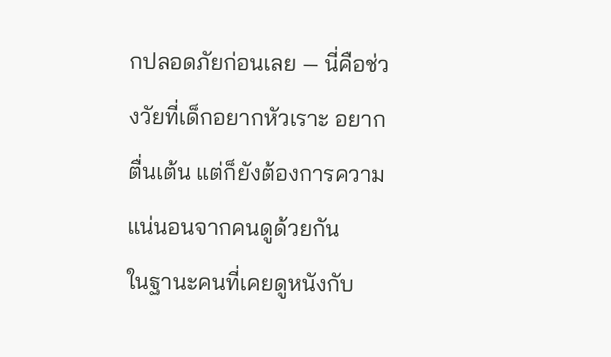กปลอดภัยก่อนเลย — นี่คือช่วงวัยที่เด็กอยากหัวเราะ อยากตื่นเต้น แต่ก็ยังต้องการความแน่นอนจากคนดูด้วยกัน
ในฐานะคนที่เคยดูหนังกับ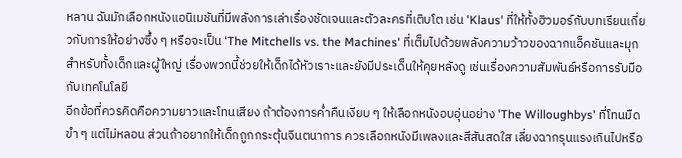หลาน ฉันมักเลือกหนังแอนิเมชันที่มีพลังการเล่าเรื่องชัดเจนและตัวละครที่เติบโต เช่น 'Klaus' ที่ให้ทั้งฮิวมอร์กับบทเรียนเกี่ยวกับการให้อย่างซึ้ง ๆ หรือจะเป็น 'The Mitchells vs. the Machines' ที่เต็มไปด้วยพลังความว้าวของฉากแอ็คชันและมุกสำหรับทั้งเด็กและผู้ใหญ่ เรื่องพวกนี้ช่วยให้เด็กได้หัวเราะและยังมีประเด็นให้คุยหลังดู เช่นเรื่องความสัมพันธ์หรือการรับมือกับเทคโนโลยี
อีกข้อที่ควรคิดคือความยาวและโทนเสียง ถ้าต้องการค่ำคืนเงียบ ๆ ให้เลือกหนังอบอุ่นอย่าง 'The Willoughbys' ที่โทนมืดขำ ๆ แต่ไม่หลอน ส่วนถ้าอยากให้เด็กถูกกระตุ้นจินตนาการ ควรเลือกหนังมีเพลงและสีสันสดใส เลี่ยงฉากรุนแรงเกินไปหรือ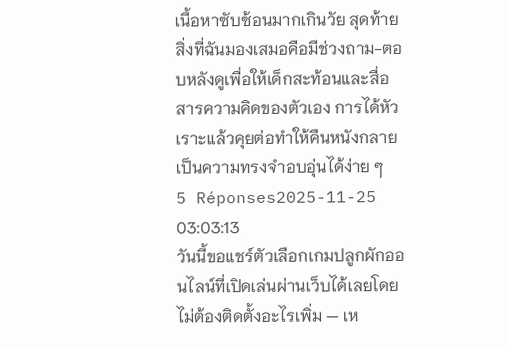เนื้อหาซับซ้อนมากเกินวัย สุดท้ายสิ่งที่ฉันมองเสมอคือมีช่วงถาม-ตอบหลังดูเพื่อให้เด็กสะท้อนและสื่อสารความคิดของตัวเอง การได้หัวเราะแล้วคุยต่อทำให้คืนหนังกลายเป็นความทรงจำอบอุ่นได้ง่าย ๆ
5 Réponses2025-11-25 03:03:13
วันนี้ขอแชร์ตัวเลือกเกมปลูกผักออนไลน์ที่เปิดเล่นผ่านเว็บได้เลยโดยไม่ต้องติดตั้งอะไรเพิ่ม — เห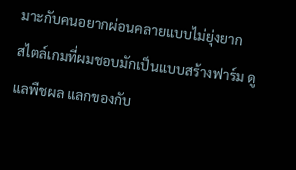มาะกับคนอยากผ่อนคลายแบบไม่ยุ่งยาก
สไตล์เกมที่ผมชอบมักเป็นแบบสร้างฟาร์ม ดูแลพืชผล แลกของกับ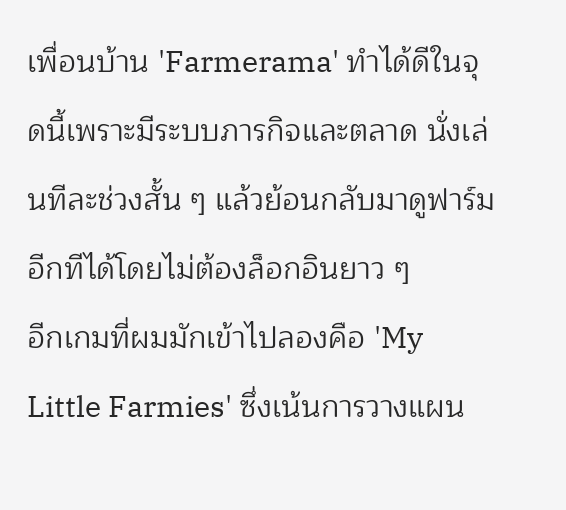เพื่อนบ้าน 'Farmerama' ทำได้ดีในจุดนี้เพราะมีระบบภารกิจและตลาด นั่งเล่นทีละช่วงสั้น ๆ แล้วย้อนกลับมาดูฟาร์มอีกทีได้โดยไม่ต้องล็อกอินยาว ๆ
อีกเกมที่ผมมักเข้าไปลองคือ 'My Little Farmies' ซึ่งเน้นการวางแผน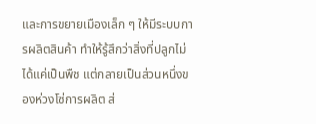และการขยายเมืองเล็ก ๆ ให้มีระบบการผลิตสินค้า ทำให้รู้สึกว่าสิ่งที่ปลูกไม่ได้แค่เป็นพืช แต่กลายเป็นส่วนหนึ่งของห่วงโซ่การผลิต ส่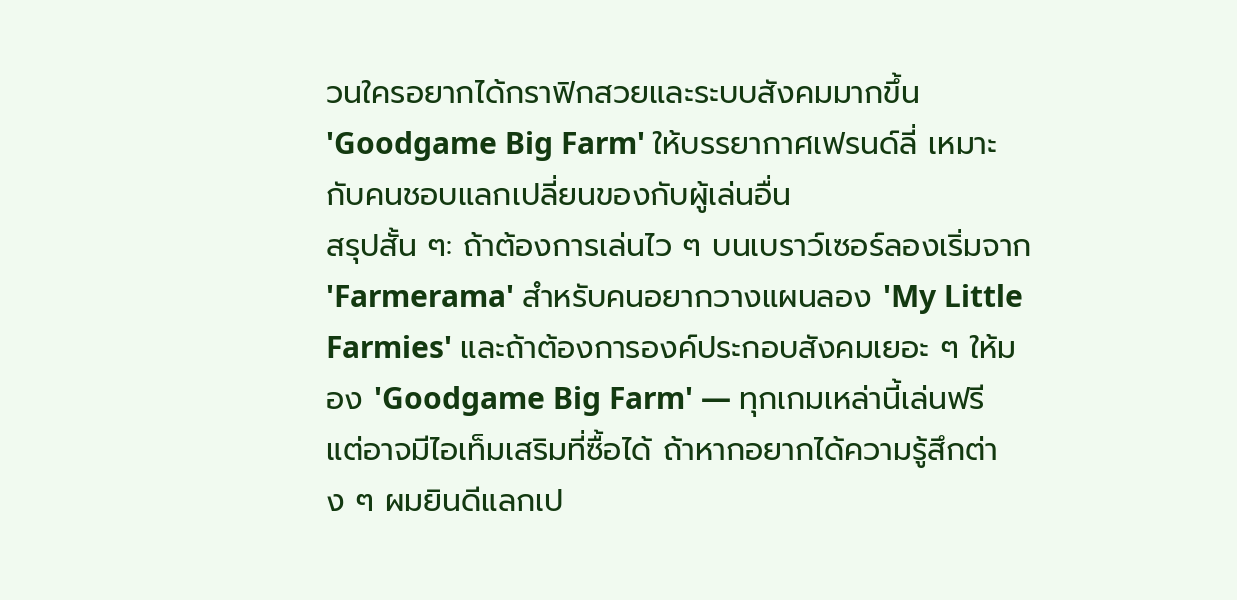วนใครอยากได้กราฟิกสวยและระบบสังคมมากขึ้น 'Goodgame Big Farm' ให้บรรยากาศเฟรนด์ลี่ เหมาะกับคนชอบแลกเปลี่ยนของกับผู้เล่นอื่น
สรุปสั้น ๆ: ถ้าต้องการเล่นไว ๆ บนเบราว์เซอร์ลองเริ่มจาก 'Farmerama' สำหรับคนอยากวางแผนลอง 'My Little Farmies' และถ้าต้องการองค์ประกอบสังคมเยอะ ๆ ให้มอง 'Goodgame Big Farm' — ทุกเกมเหล่านี้เล่นฟรี แต่อาจมีไอเท็มเสริมที่ซื้อได้ ถ้าหากอยากได้ความรู้สึกต่าง ๆ ผมยินดีแลกเป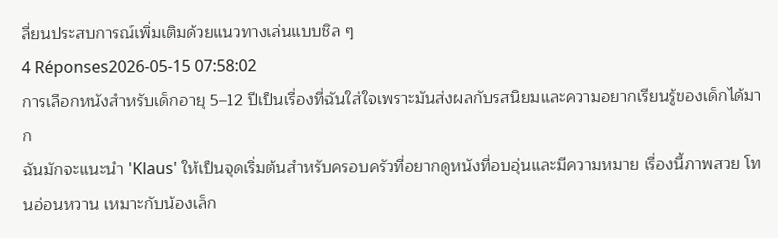ลี่ยนประสบการณ์เพิ่มเติมด้วยแนวทางเล่นแบบชิล ๆ
4 Réponses2026-05-15 07:58:02
การเลือกหนังสำหรับเด็กอายุ 5–12 ปีเป็นเรื่องที่ฉันใส่ใจเพราะมันส่งผลกับรสนิยมและความอยากเรียนรู้ของเด็กได้มาก
ฉันมักจะแนะนำ 'Klaus' ให้เป็นจุดเริ่มต้นสำหรับครอบครัวที่อยากดูหนังที่อบอุ่นและมีความหมาย เรื่องนี้ภาพสวย โทนอ่อนหวาน เหมาะกับน้องเล็ก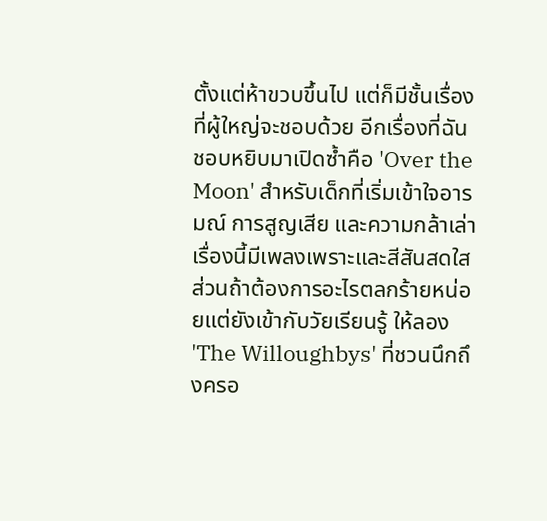ตั้งแต่ห้าขวบขึ้นไป แต่ก็มีชั้นเรื่องที่ผู้ใหญ่จะชอบด้วย อีกเรื่องที่ฉันชอบหยิบมาเปิดซ้ำคือ 'Over the Moon' สำหรับเด็กที่เริ่มเข้าใจอารมณ์ การสูญเสีย และความกล้าเล่าเรื่องนี้มีเพลงเพราะและสีสันสดใส ส่วนถ้าต้องการอะไรตลกร้ายหน่อยแต่ยังเข้ากับวัยเรียนรู้ ให้ลอง 'The Willoughbys' ที่ชวนนึกถึงครอ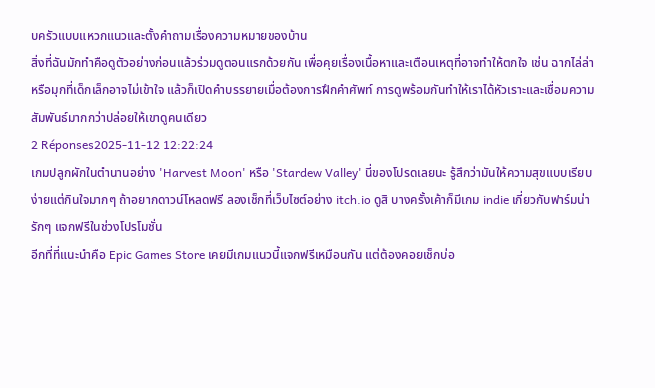บครัวแบบแหวกแนวและตั้งคำถามเรื่องความหมายของบ้าน
สิ่งที่ฉันมักทำคือดูตัวอย่างก่อนแล้วร่วมดูตอนแรกด้วยกัน เพื่อคุยเรื่องเนื้อหาและเตือนเหตุที่อาจทำให้ตกใจ เช่น ฉากไล่ล่า หรือมุกที่เด็กเล็กอาจไม่เข้าใจ แล้วก็เปิดคำบรรยายเมื่อต้องการฝึกคำศัพท์ การดูพร้อมกันทำให้เราได้หัวเราะและเชื่อมความสัมพันธ์มากกว่าปล่อยให้เขาดูคนเดียว
2 Réponses2025-11-12 12:22:24
เกมปลูกผักในตำนานอย่าง 'Harvest Moon' หรือ 'Stardew Valley' นี่ของโปรดเลยนะ รู้สึกว่ามันให้ความสุขแบบเรียบง่ายแต่กินใจมากๆ ถ้าอยากดาวน์โหลดฟรี ลองเช็กที่เว็บไซต์อย่าง itch.io ดูสิ บางครั้งเค้าก็มีเกม indie เกี่ยวกับฟาร์มน่ารักๆ แจกฟรีในช่วงโปรโมชั่น
อีกที่ที่แนะนำคือ Epic Games Store เคยมีเกมแนวนี้แจกฟรีเหมือนกัน แต่ต้องคอยเช็กบ่อ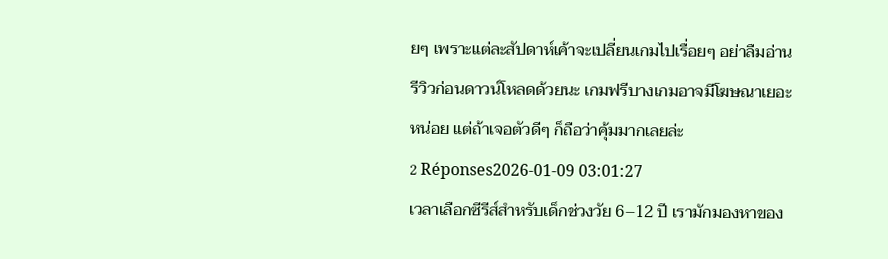ยๆ เพราะแต่ละสัปดาห์เค้าจะเปลี่ยนเกมไปเรื่อยๆ อย่าลืมอ่านรีวิวก่อนดาวน์โหลดด้วยนะ เกมฟรีบางเกมอาจมีโฆษณาเยอะหน่อย แต่ถ้าเจอตัวดีๆ ก็ถือว่าคุ้มมากเลยล่ะ
2 Réponses2026-01-09 03:01:27
เวลาเลือกซีรีส์สำหรับเด็กช่วงวัย 6–12 ปี เรามักมองหาของ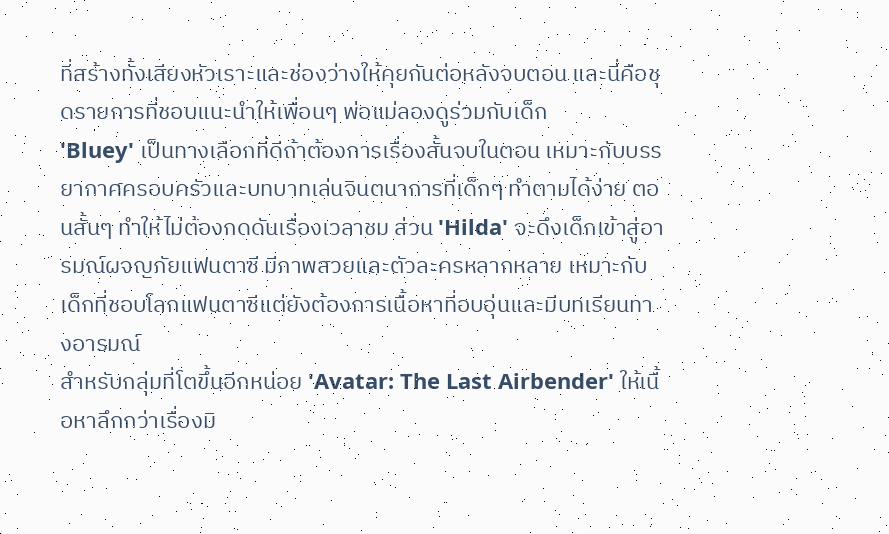ที่สร้างทั้งเสียงหัวเราะและช่องว่างให้คุยกันต่อหลังจบตอน และนี่คือชุดรายการที่ชอบแนะนำให้เพื่อนๆ พ่อแม่ลองดูร่วมกับเด็ก
'Bluey' เป็นทางเลือกที่ดีถ้าต้องการเรื่องสั้นจบในตอน เหมาะกับบรรยากาศครอบครัวและบทบาทเล่นจินตนาการที่เด็กๆ ทำตามได้ง่าย ตอนสั้นๆ ทำให้ไม่ต้องกดดันเรื่องเวลาชม ส่วน 'Hilda' จะดึงเด็กเข้าสู่อารมณ์ผจญภัยแฟนตาซี มีภาพสวยและตัวละครหลากหลาย เหมาะกับเด็กที่ชอบโลกแฟนตาซีแต่ยังต้องการเนื้อหาที่อบอุ่นและมีบทเรียนทางอารมณ์
สำหรับกลุ่มที่โตขึ้นอีกหน่อย 'Avatar: The Last Airbender' ให้เนื้อหาลึกกว่าเรื่องมิ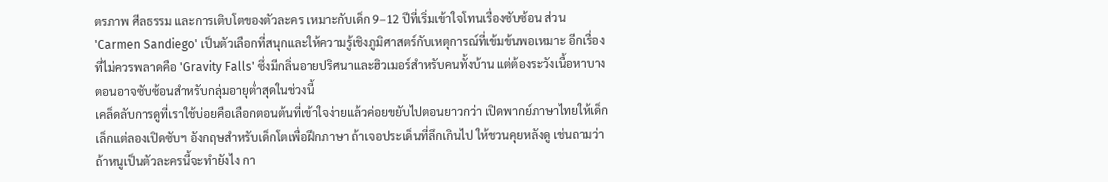ตรภาพ ศีลธรรม และการเติบโตของตัวละคร เหมาะกับเด็ก 9–12 ปีที่เริ่มเข้าใจโทนเรื่องซับซ้อน ส่วน 'Carmen Sandiego' เป็นตัวเลือกที่สนุกและให้ความรู้เชิงภูมิศาสตร์กับเหตุการณ์ที่เข้มข้นพอเหมาะ อีกเรื่องที่ไม่ควรพลาดคือ 'Gravity Falls' ซึ่งมีกลิ่นอายปริศนาและฮิวเมอร์สำหรับคนทั้งบ้าน แต่ต้องระวังเนื้อหาบางตอนอาจซับซ้อนสำหรับกลุ่มอายุต่ำสุดในช่วงนี้
เคล็ดลับการดูที่เราใช้บ่อยคือเลือกตอนต้นที่เข้าใจง่ายแล้วค่อยขยับไปตอนยาวกว่า เปิดพากย์ภาษาไทยให้เด็กเล็กแต่ลองเปิดซับฯ อังกฤษสำหรับเด็กโตเพื่อฝึกภาษา ถ้าเจอประเด็นที่ลึกเกินไป ให้ชวนคุยหลังดู เช่นถามว่าถ้าหนูเป็นตัวละครนี้จะทำยังไง กา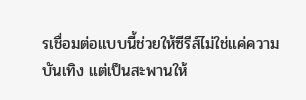รเชื่อมต่อแบบนี้ช่วยให้ซีรีส์ไม่ใช่แค่ความบันเทิง แต่เป็นสะพานให้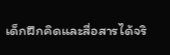เด็กฝึกคิดและสื่อสารได้จริ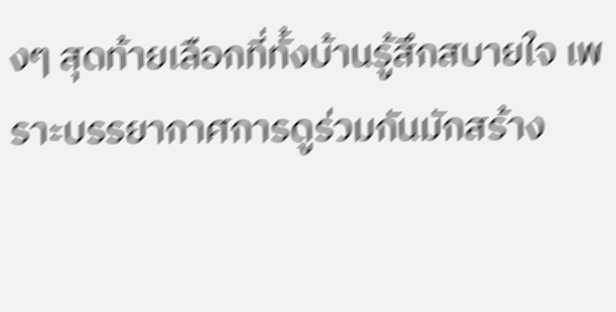งๆ สุดท้ายเลือกที่ทั้งบ้านรู้สึกสบายใจ เพราะบรรยากาศการดูร่วมกันมักสร้าง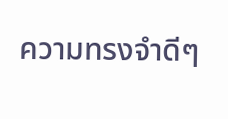ความทรงจำดีๆ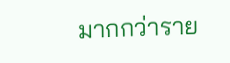มากกว่าราย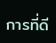การที่ดี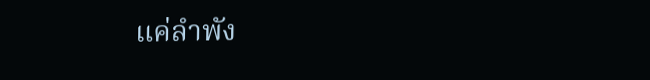แค่ลำพัง